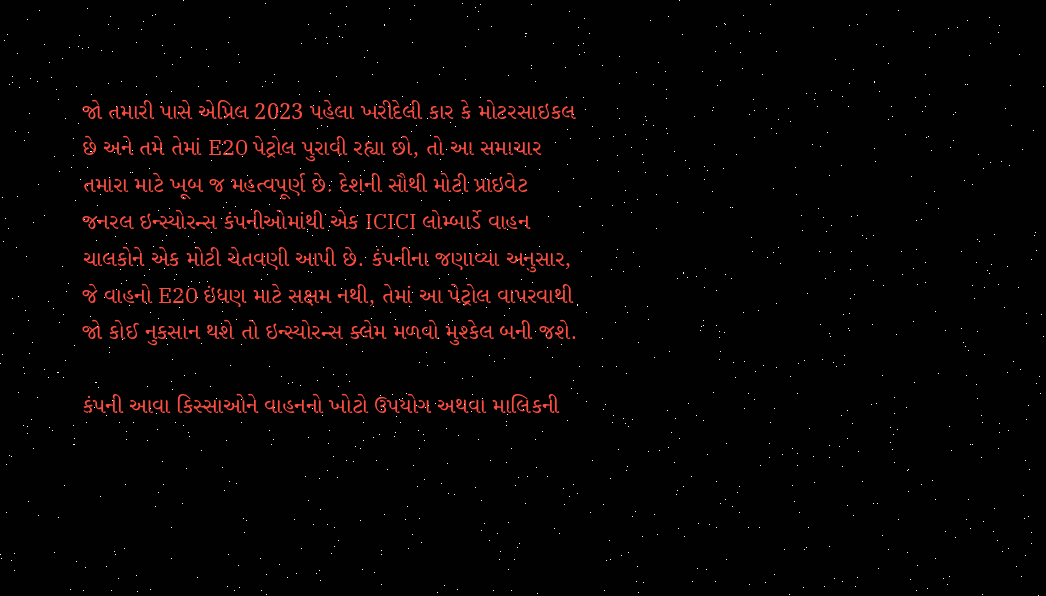જો તમારી પાસે એપ્રિલ 2023 પહેલા ખરીદેલી કાર કે મોટરસાઇકલ છે અને તમે તેમાં E20 પેટ્રોલ પુરાવી રહ્યા છો, તો આ સમાચાર તમારા માટે ખૂબ જ મહત્વપૂર્ણ છે. દેશની સૌથી મોટી પ્રાઇવેટ જનરલ ઇન્સ્યોરન્સ કંપનીઓમાંથી એક ICICI લોમ્બાર્ડે વાહન ચાલકોને એક મોટી ચેતવણી આપી છે. કંપનીના જણાવ્યા અનુસાર, જે વાહનો E20 ઇંધણ માટે સક્ષમ નથી, તેમાં આ પેટ્રોલ વાપરવાથી જો કોઈ નુકસાન થશે તો ઇન્સ્યોરન્સ ક્લેમ મળવો મુશ્કેલ બની જશે.

કંપની આવા કિસ્સાઓને વાહનનો ખોટો ઉપયોગ અથવા માલિકની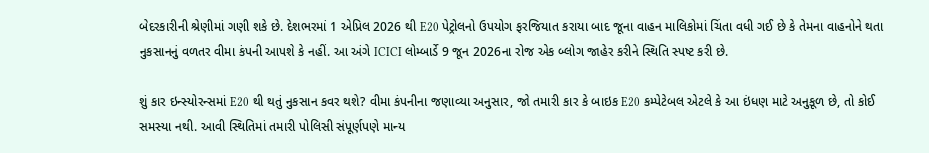બેદરકારીની શ્રેણીમાં ગણી શકે છે. દેશભરમાં 1 એપ્રિલ 2026 થી E20 પેટ્રોલનો ઉપયોગ ફરજિયાત કરાયા બાદ જૂના વાહન માલિકોમાં ચિંતા વધી ગઈ છે કે તેમના વાહનોને થતા નુકસાનનું વળતર વીમા કંપની આપશે કે નહીં. આ અંગે ICICI લોમ્બાર્ડે 9 જૂન 2026ના રોજ એક બ્લોગ જાહેર કરીને સ્થિતિ સ્પષ્ટ કરી છે.

શું કાર ઇન્સ્યોરન્સમાં E20 થી થતું નુકસાન કવર થશે? વીમા કંપનીના જણાવ્યા અનુસાર, જો તમારી કાર કે બાઇક E20 કમ્પેટેબલ એટલે કે આ ઇંધણ માટે અનુકૂળ છે, તો કોઈ સમસ્યા નથી. આવી સ્થિતિમાં તમારી પોલિસી સંપૂર્ણપણે માન્ય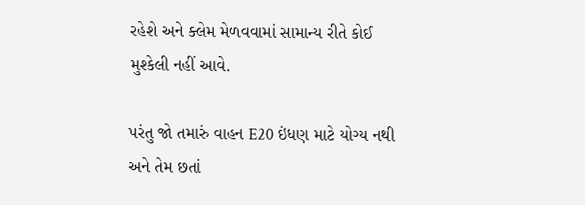રહેશે અને ક્લેમ મેળવવામાં સામાન્ય રીતે કોઈ મુશ્કેલી નહીં આવે.

પરંતુ જો તમારું વાહન E20 ઇંધણ માટે યોગ્ય નથી અને તેમ છતાં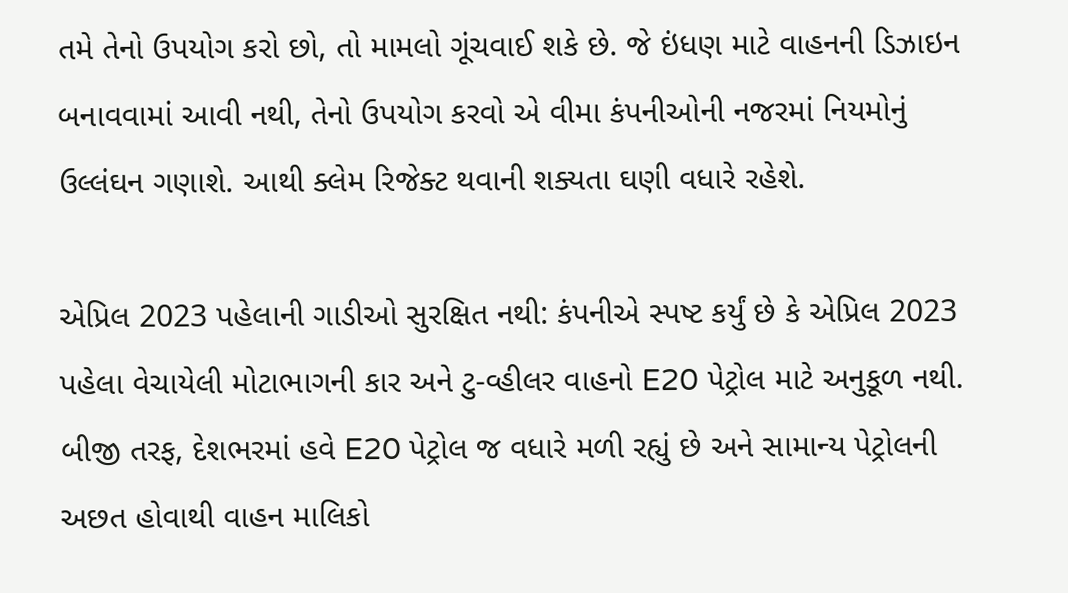તમે તેનો ઉપયોગ કરો છો, તો મામલો ગૂંચવાઈ શકે છે. જે ઇંધણ માટે વાહનની ડિઝાઇન બનાવવામાં આવી નથી, તેનો ઉપયોગ કરવો એ વીમા કંપનીઓની નજરમાં નિયમોનું ઉલ્લંઘન ગણાશે. આથી ક્લેમ રિજેક્ટ થવાની શક્યતા ઘણી વધારે રહેશે.

એપ્રિલ 2023 પહેલાની ગાડીઓ સુરક્ષિત નથી: કંપનીએ સ્પષ્ટ કર્યું છે કે એપ્રિલ 2023 પહેલા વેચાયેલી મોટાભાગની કાર અને ટુ-વ્હીલર વાહનો E20 પેટ્રોલ માટે અનુકૂળ નથી. બીજી તરફ, દેશભરમાં હવે E20 પેટ્રોલ જ વધારે મળી રહ્યું છે અને સામાન્ય પેટ્રોલની અછત હોવાથી વાહન માલિકો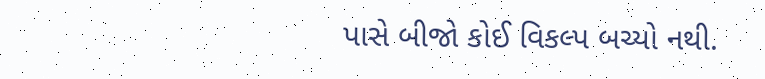પાસે બીજો કોઈ વિકલ્પ બચ્યો નથી.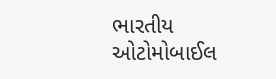ભારતીય ઓટોમોબાઈલ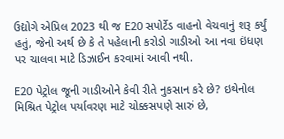ઉદ્યોગે એપ્રિલ 2023 થી જ E20 સપોર્ટેડ વાહનો વેચવાનું શરૂ કર્યું હતું, જેનો અર્થ છે કે તે પહેલાની કરોડો ગાડીઓ આ નવા ઇંધણ પર ચાલવા માટે ડિઝાઈન કરવામાં આવી નથી.

E20 પેટ્રોલ જૂની ગાડીઓને કેવી રીતે નુકસાન કરે છે? ઇથેનોલ મિશ્રિત પેટ્રોલ પર્યાવરણ માટે ચોક્કસપણે સારું છે,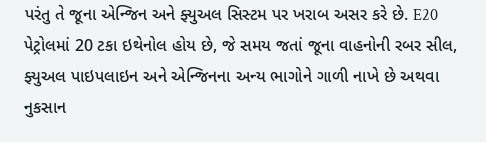પરંતુ તે જૂના એન્જિન અને ફ્યુઅલ સિસ્ટમ પર ખરાબ અસર કરે છે. E20 પેટ્રોલમાં 20 ટકા ઇથેનોલ હોય છે, જે સમય જતાં જૂના વાહનોની રબર સીલ, ફ્યુઅલ પાઇપલાઇન અને એન્જિનના અન્ય ભાગોને ગાળી નાખે છે અથવા નુકસાન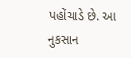પહોંચાડે છે. આ નુકસાન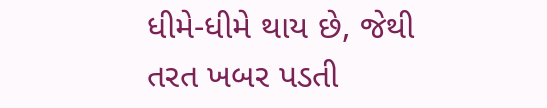ધીમે-ધીમે થાય છે, જેથી તરત ખબર પડતી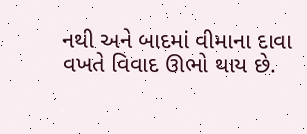નથી અને બાદમાં વીમાના દાવા વખતે વિવાદ ઊભો થાય છે.